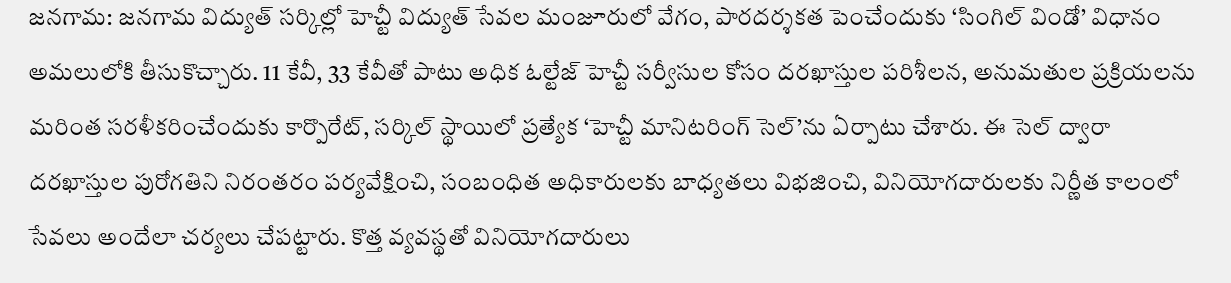జనగామ: జనగామ విద్యుత్ సర్కిల్లో హెచ్టీ విద్యుత్ సేవల మంజూరులో వేగం, పారదర్శకత పెంచేందుకు ‘సింగిల్ విండో’ విధానం అమలులోకి తీసుకొచ్చారు. 11 కేవీ, 33 కేవీతో పాటు అధిక ఓల్టేజ్ హెచ్టీ సర్వీసుల కోసం దరఖాస్తుల పరిశీలన, అనుమతుల ప్రక్రియలను మరింత సరళీకరించేందుకు కార్పొరేట్, సర్కిల్ స్థాయిలో ప్రత్యేక ‘హెచ్టీ మానిటరింగ్ సెల్’ను ఏర్పాటు చేశారు. ఈ సెల్ ద్వారా దరఖాస్తుల పురోగతిని నిరంతరం పర్యవేక్షించి, సంబంధిత అధికారులకు బాధ్యతలు విభజించి, వినియోగదారులకు నిర్ణీత కాలంలో సేవలు అందేలా చర్యలు చేపట్టారు. కొత్త వ్యవస్థతో వినియోగదారులు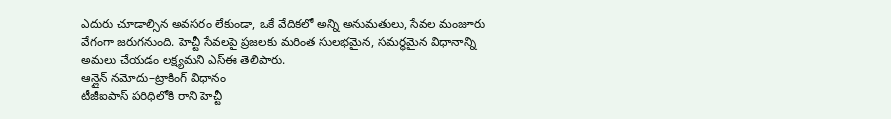ఎదురు చూడాల్సిన అవసరం లేకుండా, ఒకే వేదికలో అన్ని అనుమతులు, సేవల మంజూరు వేగంగా జరుగనుంది. హెచ్టీ సేవలపై ప్రజలకు మరింత సులభమైన, సమర్థమైన విధానాన్ని అమలు చేయడం లక్ష్యమని ఎస్ఈ తెలిపారు.
ఆన్లైన్ నమోదు–ట్రాకింగ్ విధానం
టీజీఐపాస్ పరిధిలోకి రాని హెచ్టీ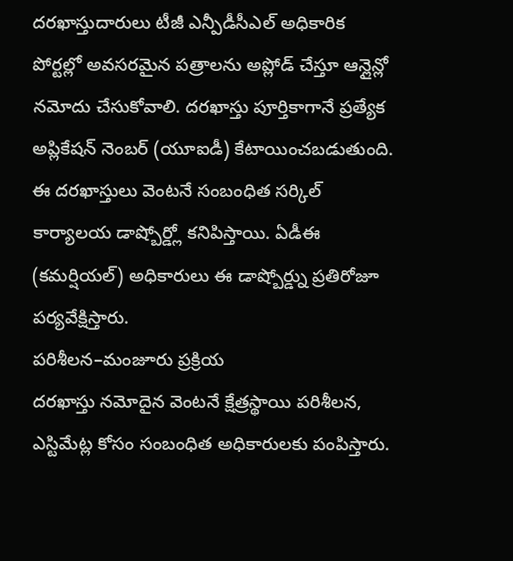దరఖాస్తుదారులు టీజీ ఎన్పీడీసీఎల్ అధికారిక పోర్టల్లో అవసరమైన పత్రాలను అప్లోడ్ చేస్తూ ఆన్లైన్లో నమోదు చేసుకోవాలి. దరఖాస్తు పూర్తికాగానే ప్రత్యేక అప్లికేషన్ నెంబర్ (యూఐడీ) కేటాయించబడుతుంది. ఈ దరఖాస్తులు వెంటనే సంబంధిత సర్కిల్ కార్యాలయ డాష్బోర్డ్లో కనిపిస్తాయి. ఏడీఈ (కమర్షియల్) అధికారులు ఈ డాష్బోర్డ్ను ప్రతిరోజూ పర్యవేక్షిస్తారు.
పరిశీలన–మంజూరు ప్రక్రియ
దరఖాస్తు నమోదైన వెంటనే క్షేత్రస్థాయి పరిశీలన, ఎస్టిమేట్ల కోసం సంబంధిత అధికారులకు పంపిస్తారు.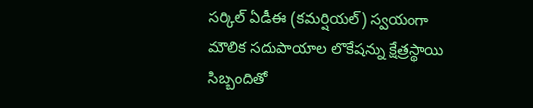సర్కిల్ ఏడీఈ (కమర్షియల్) స్వయంగా మౌలిక సదుపాయాల లొకేషన్ను క్షేత్రస్థాయి సిబ్బందితో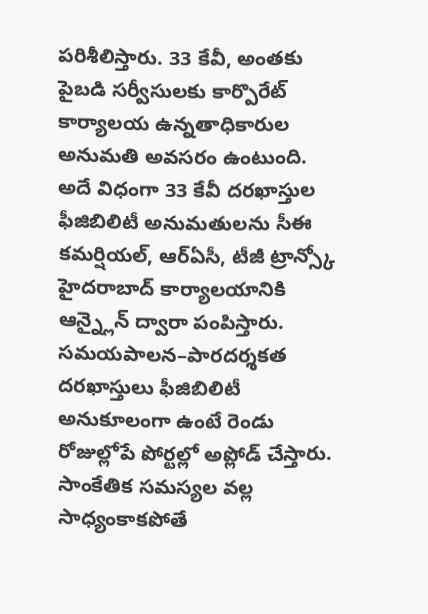పరిశీలిస్తారు. 33 కేవీ, అంతకు పైబడి సర్వీసులకు కార్పొరేట్ కార్యాలయ ఉన్నతాధికారుల అనుమతి అవసరం ఉంటుంది. అదే విధంగా 33 కేవీ దరఖాస్తుల ఫీజిబిలిటీ అనుమతులను సీఈ కమర్షియల్, ఆర్ఏసీ, టీజీ ట్రాన్స్కో హైదరాబాద్ కార్యాలయానికి ఆన్న్లైన్ ద్వారా పంపిస్తారు.
సమయపాలన–పారదర్శకత
దరఖాస్తులు ఫీజిబిలిటీ అనుకూలంగా ఉంటే రెండు రోజుల్లోపే పోర్టల్లో అప్లోడ్ చేస్తారు. సాంకేతిక సమస్యల వల్ల సాధ్యంకాకపోతే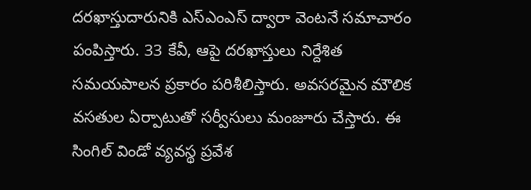దరఖాస్తుదారునికి ఎస్ఎంఎస్ ద్వారా వెంటనే సమాచారం పంపిస్తారు. 33 కేవీ, ఆపై దరఖాస్తులు నిర్దేశిత సమయపాలన ప్రకారం పరిశీలిస్తారు. అవసరమైన మౌలిక వసతుల ఏర్పాటుతో సర్వీసులు మంజూరు చేస్తారు. ఈ సింగిల్ విండో వ్యవస్థ ప్రవేశ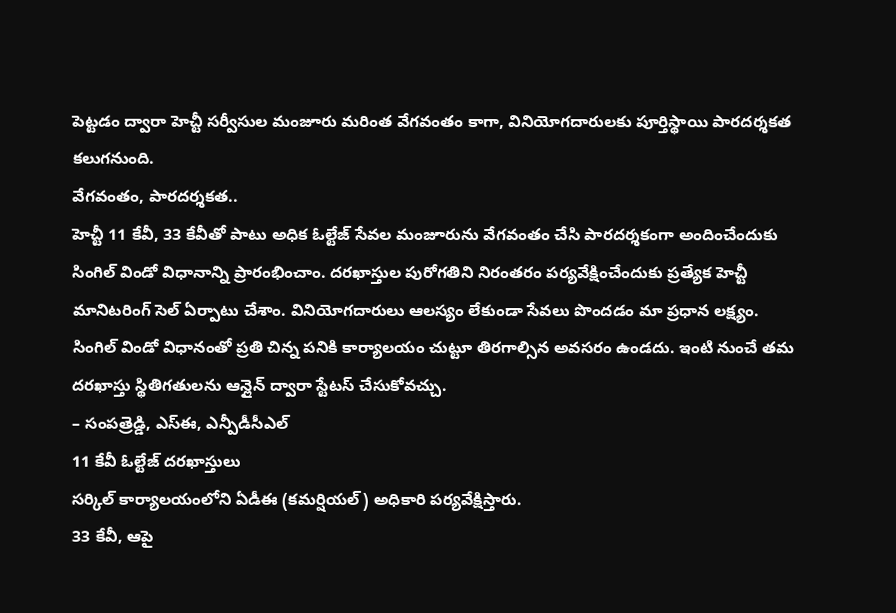పెట్టడం ద్వారా హెచ్టీ సర్వీసుల మంజూరు మరింత వేగవంతం కాగా, వినియోగదారులకు పూర్తిస్థాయి పారదర్శకత కలుగనుంది.
వేగవంతం, పారదర్శకత..
హెచ్టీ 11 కేవీ, 33 కేవీతో పాటు అధిక ఓల్టేజ్ సేవల మంజూరును వేగవంతం చేసి పారదర్శకంగా అందించేందుకు సింగిల్ విండో విధానాన్ని ప్రారంభించాం. దరఖాస్తుల పురోగతిని నిరంతరం పర్యవేక్షించేందుకు ప్రత్యేక హెచ్టీ మానిటరింగ్ సెల్ ఏర్పాటు చేశాం. వినియోగదారులు ఆలస్యం లేకుండా సేవలు పొందడం మా ప్రధాన లక్ష్యం. సింగిల్ విండో విధానంతో ప్రతి చిన్న పనికి కార్యాలయం చుట్టూ తిరగాల్సిన అవసరం ఉండదు. ఇంటి నుంచే తమ దరఖాస్తు స్థితిగతులను ఆన్లైన్ ద్వారా స్టేటస్ చేసుకోవచ్చు.
– సంపత్రెడ్డి, ఎస్ఈ, ఎన్పీడీసీఎల్
11 కేవీ ఓల్టేజ్ దరఖాస్తులు
సర్కిల్ కార్యాలయంలోని ఏడీఈ (కమర్షియల్) అధికారి పర్యవేక్షిస్తారు.
33 కేవీ, ఆపై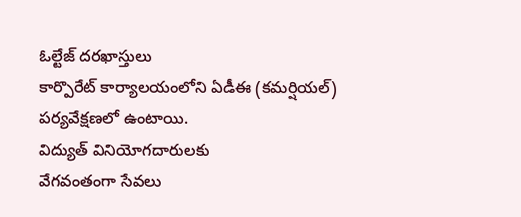ఓల్టేజ్ దరఖాస్తులు
కార్పొరేట్ కార్యాలయంలోని ఏడీఈ (కమర్షియల్) పర్యవేక్షణలో ఉంటాయి.
విద్యుత్ వినియోగదారులకు
వేగవంతంగా సేవలు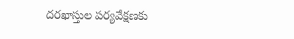దరఖాస్తుల పర్యవేక్షణకు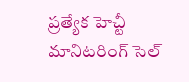ప్రత్యేక హెచ్టీ మానిటరింగ్ సెల్